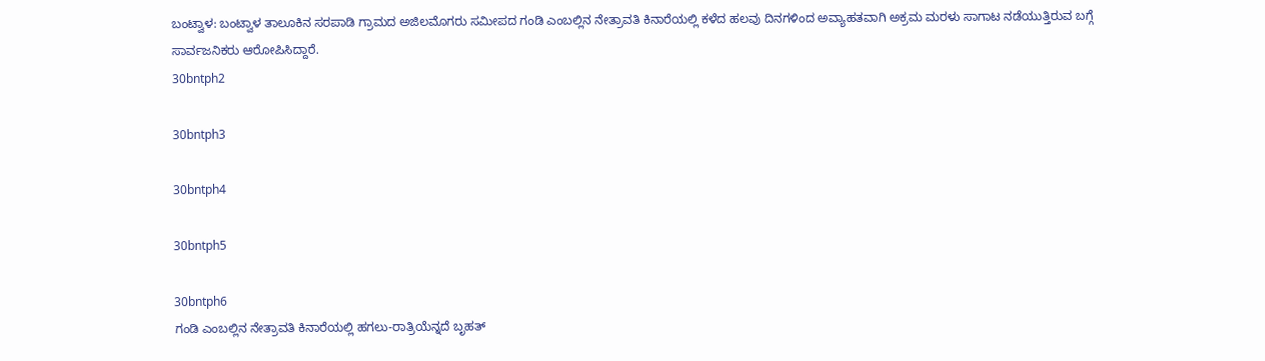ಬಂಟ್ವಾಳ: ಬಂಟ್ವಾಳ ತಾಲೂಕಿನ ಸರಪಾಡಿ ಗ್ರಾಮದ ಅಜಿಲಮೊಗರು ಸಮೀಪದ ಗಂಡಿ ಎಂಬಲ್ಲಿನ ನೇತ್ರಾವತಿ ಕಿನಾರೆಯಲ್ಲಿ ಕಳೆದ ಹಲವು ದಿನಗಳಿಂದ ಅವ್ಯಾಹತವಾಗಿ ಅಕ್ರಮ ಮರಳು ಸಾಗಾಟ ನಡೆಯುತ್ತಿರುವ ಬಗ್ಗೆ ಸಾರ್ವಜನಿಕರು ಆರೋಪಿಸಿದ್ದಾರೆ.
30bntph2

30bntph3

30bntph4

30bntph5

30bntph6
ಗಂಡಿ ಎಂಬಲ್ಲಿನ ನೇತ್ರಾವತಿ ಕಿನಾರೆಯಲ್ಲಿ ಹಗಲು-ರಾತ್ರಿಯೆನ್ನದೆ ಬೃಹತ್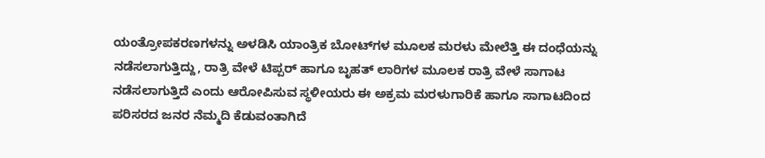ಯಂತ್ರೋಪಕರಣಗಳನ್ನು ಅಳಡಿಸಿ ಯಾಂತ್ರಿಕ ಬೋಟ್‍ಗಳ ಮೂಲಕ ಮರಳು ಮೇಲೆತ್ತಿ ಈ ದಂಧೆಯನ್ನು ನಡೆಸಲಾಗುತ್ತಿದ್ದು, ರಾತ್ರಿ ವೇಳೆ ಟಿಪ್ಪರ್ ಹಾಗೂ ಬೃಹತ್ ಲಾರಿಗಳ ಮೂಲಕ ರಾತ್ರಿ ವೇಳೆ ಸಾಗಾಟ ನಡೆಸಲಾಗುತ್ತಿದೆ ಎಂದು ಆರೋಪಿಸುವ ಸ್ಥಳೀಯರು ಈ ಅಕ್ರಮ ಮರಳುಗಾರಿಕೆ ಹಾಗೂ ಸಾಗಾಟದಿಂದ ಪರಿಸರದ ಜನರ ನೆಮ್ಮದಿ ಕೆಡುವಂತಾಗಿದೆ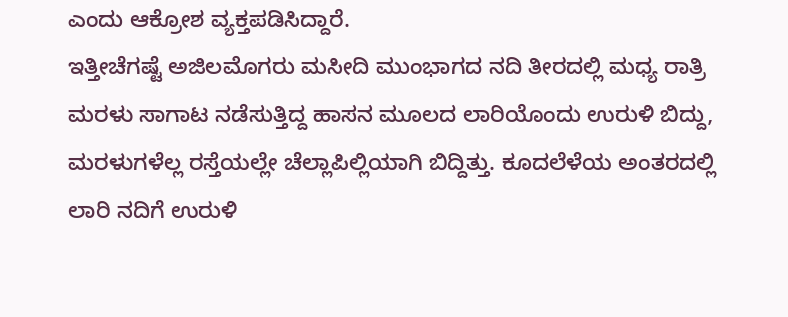ಎಂದು ಆಕ್ರೋಶ ವ್ಯಕ್ತಪಡಿಸಿದ್ದಾರೆ.
ಇತ್ತೀಚೆಗಷ್ಟೆ ಅಜಿಲಮೊಗರು ಮಸೀದಿ ಮುಂಭಾಗದ ನದಿ ತೀರದಲ್ಲಿ ಮಧ್ಯ ರಾತ್ರಿ ಮರಳು ಸಾಗಾಟ ನಡೆಸುತ್ತಿದ್ದ ಹಾಸನ ಮೂಲದ ಲಾರಿಯೊಂದು ಉರುಳಿ ಬಿದ್ದು, ಮರಳುಗಳೆಲ್ಲ ರಸ್ತೆಯಲ್ಲೇ ಚೆಲ್ಲಾಪಿಲ್ಲಿಯಾಗಿ ಬಿದ್ದಿತ್ತು. ಕೂದಲೆಳೆಯ ಅಂತರದಲ್ಲಿ ಲಾರಿ ನದಿಗೆ ಉರುಳಿ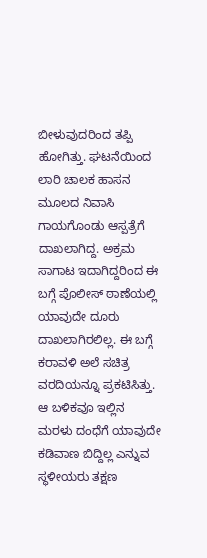ಬೀಳುವುದರಿಂದ ತಪ್ಪಿ ಹೋಗಿತ್ತು. ಘಟನೆಯಿಂದ ಲಾರಿ ಚಾಲಕ ಹಾಸನ ಮೂಲದ ನಿವಾಸಿ ಗಾಯಗೊಂಡು ಆಸ್ಪತ್ರೆಗೆ ದಾಖಲಾಗಿದ್ದ. ಅಕ್ರಮ ಸಾಗಾಟ ಇದಾಗಿದ್ದರಿಂದ ಈ ಬಗ್ಗೆ ಪೊಲೀಸ್ ಠಾಣೆಯಲ್ಲಿ ಯಾವುದೇ ದೂರು ದಾಖಲಾಗಿರಲಿಲ್ಲ. ಈ ಬಗ್ಗೆ ಕರಾವಳಿ ಅಲೆ ಸಚಿತ್ರ ವರದಿಯನ್ನೂ ಪ್ರಕಟಿಸಿತ್ತು. ಆ ಬಳಿಕವೂ ಇಲ್ಲಿನ ಮರಳು ದಂಧೆಗೆ ಯಾವುದೇ ಕಡಿವಾಣ ಬಿದ್ದಿಲ್ಲ ಎನ್ನುವ ಸ್ಥಳೀಯರು ತಕ್ಷಣ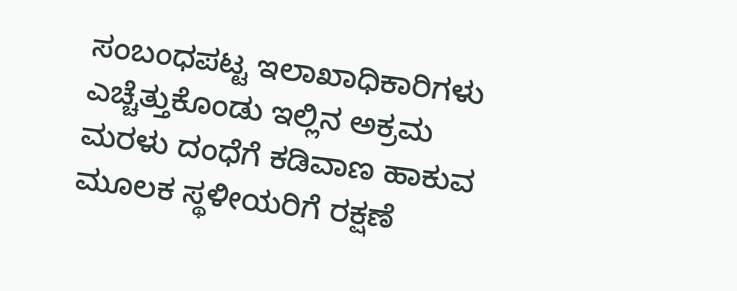ಸಂಬಂಧಪಟ್ಟ ಇಲಾಖಾಧಿಕಾರಿಗಳು ಎಚ್ಚೆತ್ತುಕೊಂಡು ಇಲ್ಲಿನ ಅಕ್ರಮ ಮರಳು ದಂಧೆಗೆ ಕಡಿವಾಣ ಹಾಕುವ ಮೂಲಕ ಸ್ಥಳೀಯರಿಗೆ ರಕ್ಷಣೆ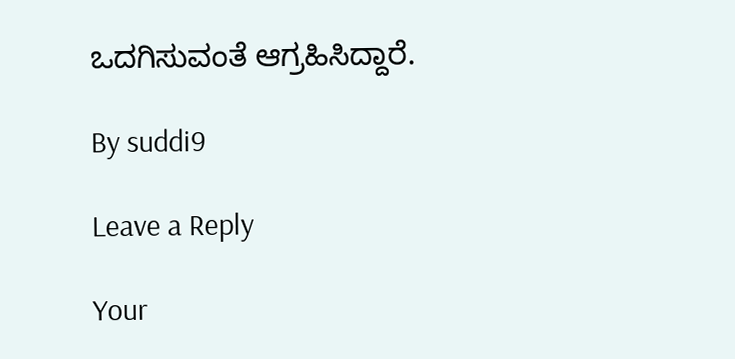ಒದಗಿಸುವಂತೆ ಆಗ್ರಹಿಸಿದ್ದಾರೆ.

By suddi9

Leave a Reply

Your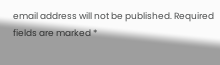email address will not be published. Required fields are marked *